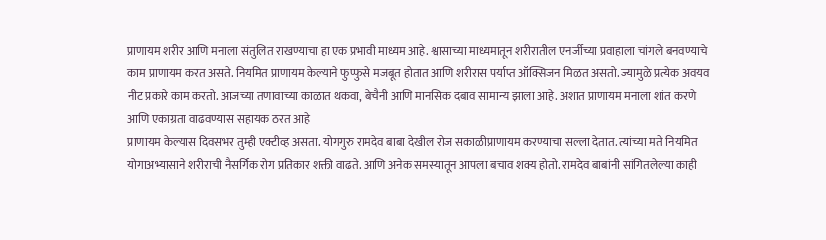प्राणायम शरीर आणि मनाला संतुलित राखण्याचा हा एक प्रभावी माध्यम आहे. श्वासाच्या माध्यमातून शरीरातील एनर्जीच्या प्रवाहाला चांगले बनवण्याचे काम प्राणायम करत असते. नियमित प्राणायम केल्याने फुप्फुसे मजबूत होतात आणि शरीरास पर्याप्त ऑक्सिजन मिळत असतो. ज्यामुळे प्रत्येक अवयव नीट प्रकारे काम करतो. आजच्या तणावाच्या काळात थकवा, बेचैनी आणि मानसिक दबाव सामान्य झाला आहे. अशात प्राणायम मनाला शांत करणे आणि एकाग्रता वाढवण्यास सहायक ठरत आहे
प्राणायम केल्यास दिवसभर तुम्ही एक्टीव्ह असता. योगगुरु रामदेव बाबा देखील रोज सकाळीप्राणायम करण्याचा सल्ला देतात. त्यांच्या मते नियमित योगाअभ्यासाने शरीराची नैसर्गिक रोग प्रतिकार शक्ती वाढते. आणि अनेक समस्यातून आपला बचाव शक्य होतो. रामदेव बाबांनी सांगितलेल्या काही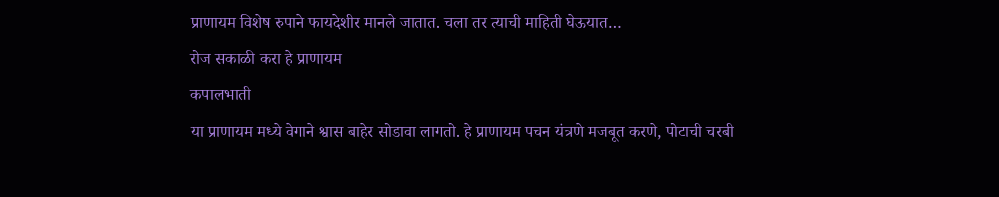प्राणायम विशेष रुपाने फायदेशीर मानले जातात. चला तर त्याची माहिती घेऊयात…
रोज सकाळी करा हे प्राणायम
कपालभाती
या प्राणायम मध्ये वेगाने श्वास बाहेर सोडावा लागतो. हे प्राणायम पचन यंत्रणे मजबूत करणे, पोटाची चरबी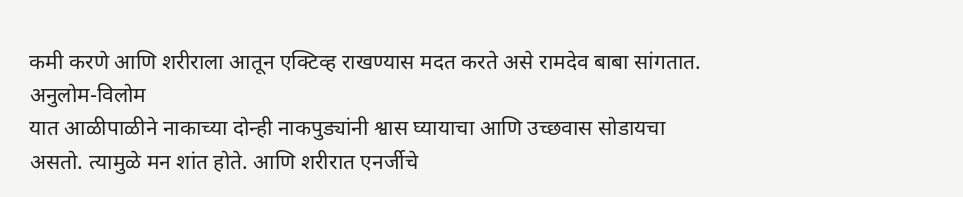कमी करणे आणि शरीराला आतून एक्टिव्ह राखण्यास मदत करते असे रामदेव बाबा सांगतात.
अनुलोम-विलोम
यात आळीपाळीने नाकाच्या दोन्ही नाकपुड्यांनी श्वास घ्यायाचा आणि उच्छवास सोडायचा असतो. त्यामुळे मन शांत होते. आणि शरीरात एनर्जीचे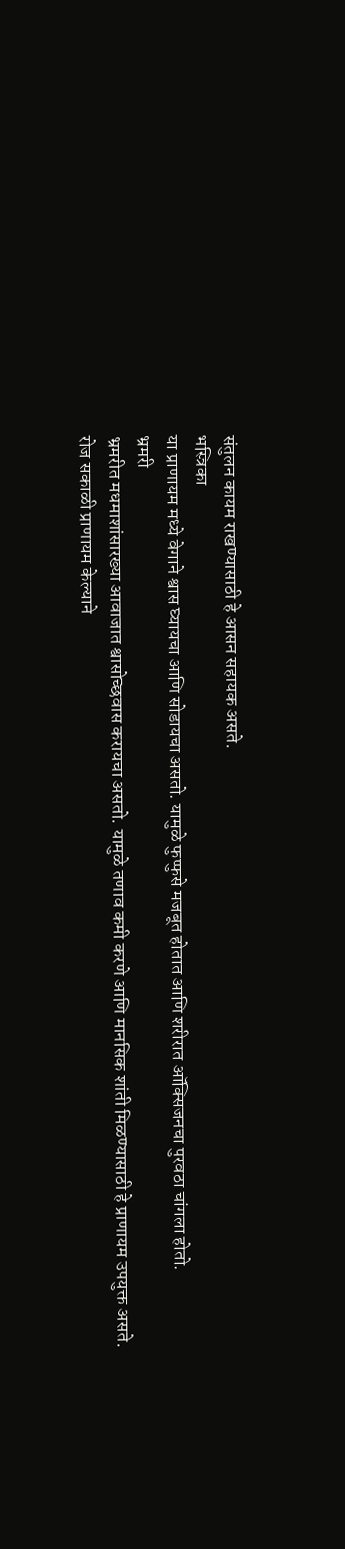संतुलन कायम राखण्यासाठी हे आसन सहायक असते.
भस्त्रिका
या प्राणायम मध्ये वेगाने श्वास घ्यायचा आणि सोडायचा असतो. यामुळे फुप्फुसे मजबूत होतात आणि शरीरात ऑक्सिजनचा पुरवठा चांगला होतो.
भ्रमरी
भ्रमरीत मधमाशांसारख्या आवाजात श्वासोच्छवास करायचा असतो. यामुळे तणाव कमी करणे आणि मानसिक शांती मिळण्यासाठी हे प्राणायम उपयुक्त असते.
रोज सकाळी प्राणायम केल्याने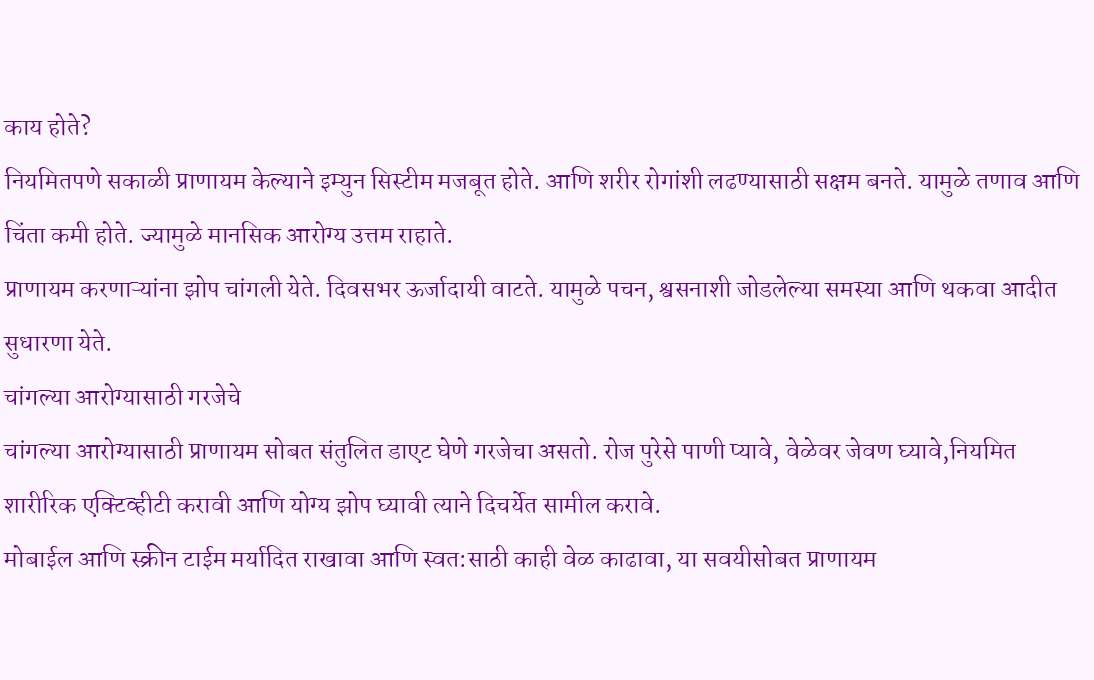काय होते?
नियमितपणे सकाळी प्राणायम केल्याने इम्युन सिस्टीम मजबूत होते. आणि शरीर रोगांशी लढण्यासाठी सक्षम बनते. यामुळे तणाव आणि चिंता कमी होते. ज्यामुळे मानसिक आरोग्य उत्तम राहाते.
प्राणायम करणाऱ्यांना झोप चांगली येते. दिवसभर ऊर्जादायी वाटते. यामुळे पचन, श्वसनाशी जोडलेल्या समस्या आणि थकवा आदीत सुधारणा येते.
चांगल्या आरोग्यासाठी गरजेचे
चांगल्या आरोग्यासाठी प्राणायम सोबत संतुलित डाएट घेणे गरजेचा असतो. रोज पुरेसे पाणी प्यावे, वेळेवर जेवण घ्यावे,नियमित शारीरिक एक्टिव्हीटी करावी आणि योग्य झोप घ्यावी त्याने दिचर्येत सामील करावे.
मोबाईल आणि स्क्रीन टाईम मर्यादित राखावा आणि स्वत:साठी काही वेळ काढावा, या सवयीसोबत प्राणायम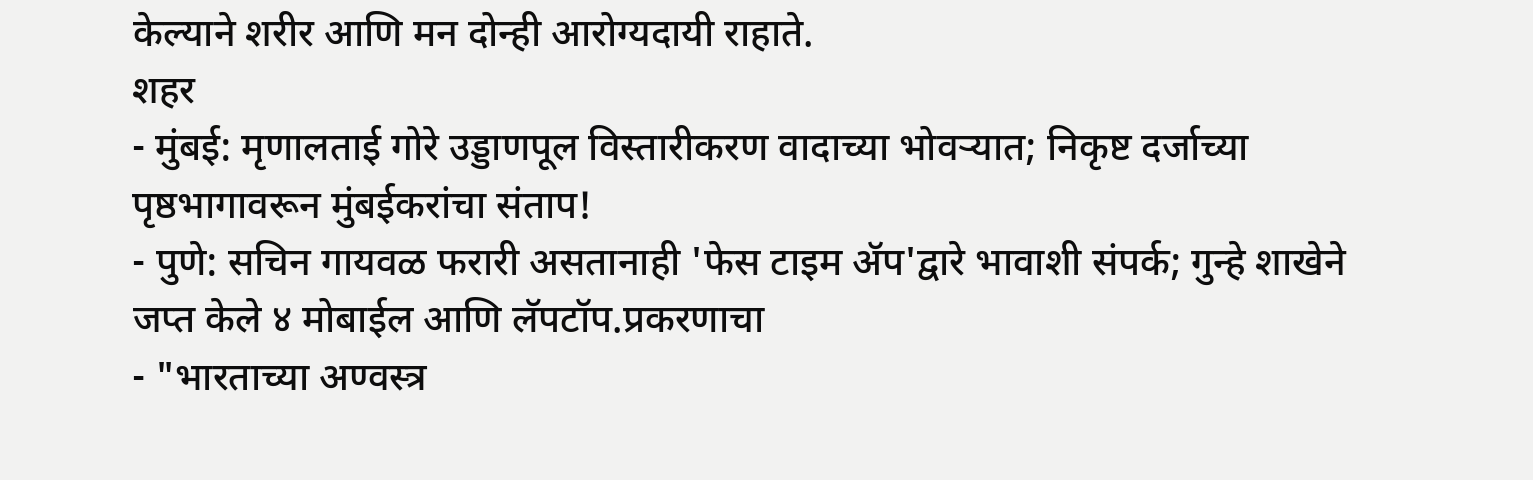केल्याने शरीर आणि मन दोन्ही आरोग्यदायी राहाते.
शहर
- मुंबई: मृणालताई गोरे उड्डाणपूल विस्तारीकरण वादाच्या भोवऱ्यात; निकृष्ट दर्जाच्या पृष्ठभागावरून मुंबईकरांचा संताप!
- पुणे: सचिन गायवळ फरारी असतानाही 'फेस टाइम ॲप'द्वारे भावाशी संपर्क; गुन्हे शाखेने जप्त केले ४ मोबाईल आणि लॅपटॉप.प्रकरणाचा
- "भारताच्या अण्वस्त्र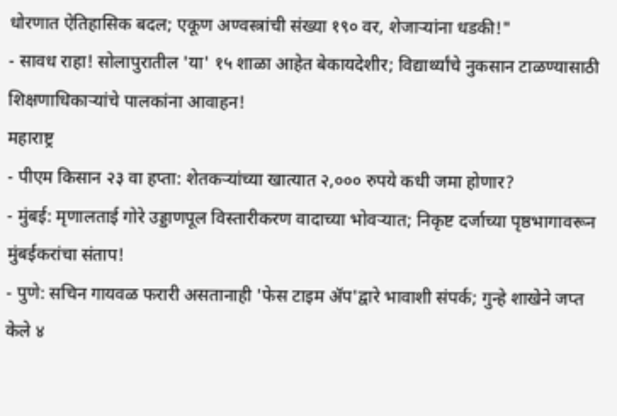धोरणात ऐतिहासिक बदल; एकूण अण्वस्त्रांची संख्या १९० वर, शेजाऱ्यांना धडकी!"
- सावध राहा! सोलापुरातील 'या' १५ शाळा आहेत बेकायदेशीर; विद्यार्थ्यांचे नुकसान टाळण्यासाठी शिक्षणाधिकाऱ्यांचे पालकांना आवाहन!
महाराष्ट्र
- पीएम किसान २३ वा हप्ता: शेतकऱ्यांच्या खात्यात २,००० रुपये कधी जमा होणार?
- मुंबई: मृणालताई गोरे उड्डाणपूल विस्तारीकरण वादाच्या भोवऱ्यात; निकृष्ट दर्जाच्या पृष्ठभागावरून मुंबईकरांचा संताप!
- पुणे: सचिन गायवळ फरारी असतानाही 'फेस टाइम ॲप'द्वारे भावाशी संपर्क; गुन्हे शाखेने जप्त केले ४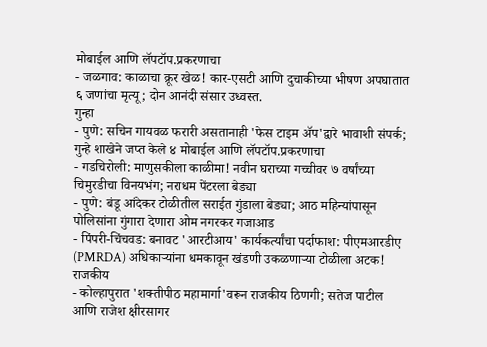मोबाईल आणि लॅपटॉप.प्रकरणाचा
- जळगाव: काळाचा क्रूर खेळ! कार-एसटी आणि दुचाकीच्या भीषण अपघातात ६ जणांचा मृत्यू; दोन आनंदी संसार उध्वस्त.
गुन्हा
- पुणे: सचिन गायवळ फरारी असतानाही 'फेस टाइम ॲप'द्वारे भावाशी संपर्क; गुन्हे शाखेने जप्त केले ४ मोबाईल आणि लॅपटॉप.प्रकरणाचा
- गडचिरोली: माणुसकीला काळीमा! नवीन घराच्या गच्चीवर ७ वर्षांच्या चिमुरडीचा विनयभंग; नराधम पेंटरला बेड्या
- पुणे: बंडू आंदेकर टोळीतील सराईत गुंडाला बेड्या; आठ महिन्यांपासून पोलिसांना गुंगारा देणारा ओम नगरकर गजाआड
- पिंपरी-चिंचवड: बनावट 'आरटीआय' कार्यकर्त्यांचा पर्दाफाश: पीएमआरडीए (PMRDA) अधिकाऱ्यांना धमकावून खंडणी उकळणाऱ्या टोळीला अटक!
राजकीय
- कोल्हापुरात 'शक्तीपीठ महामार्गा'वरून राजकीय ठिणगी; सतेज पाटील आणि राजेश क्षीरसागर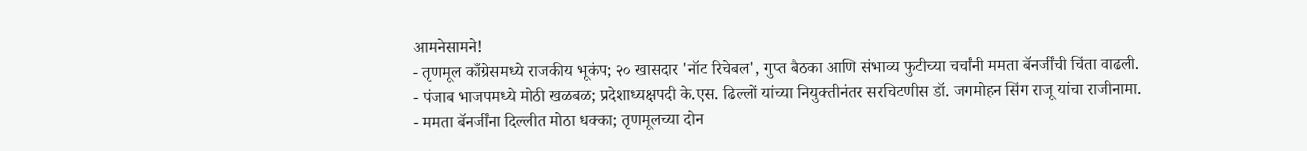आमनेसामने!
- तृणमूल काँग्रेसमध्ये राजकीय भूकंप; २० खासदार 'नॉट रिचेबल', गुप्त बैठका आणि संभाव्य फुटीच्या चर्चांनी ममता बॅनर्जींची चिंता वाढली.
- पंजाब भाजपमध्ये मोठी खळबळ; प्रदेशाध्यक्षपदी के.एस. ढिल्लों यांच्या नियुक्तीनंतर सरचिटणीस डॉ. जगमोहन सिंग राजू यांचा राजीनामा.
- ममता बॅनर्जींना दिल्लीत मोठा धक्का; तृणमूलच्या दोन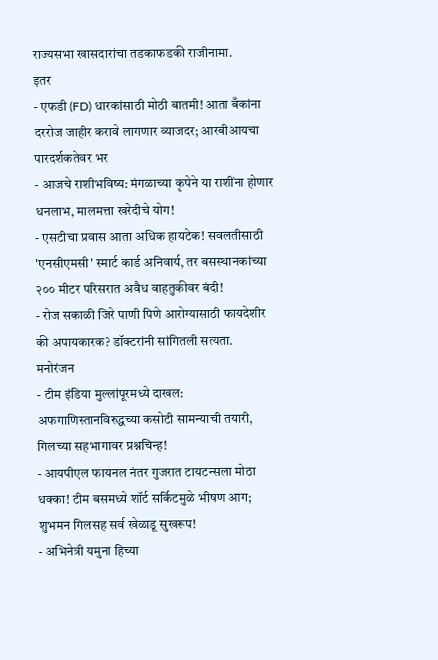राज्यसभा खासदारांचा तडकाफडकी राजीनामा.
इतर
- एफडी (FD) धारकांसाठी मोठी बातमी! आता बँकांना दररोज जाहीर करावे लागणार व्याजदर; आरबीआयचा पारदर्शकतेवर भर
- आजचे राशीभविष्य: मंगळाच्या कृपेने या राशींना होणार धनलाभ, मालमत्ता खरेदीचे योग!
- एसटीचा प्रवास आता अधिक हायटेक! सवलतीसाठी 'एनसीएमसी' स्मार्ट कार्ड अनिवार्य, तर बसस्थानकांच्या २०० मीटर परिसरात अवैध वाहतुकीवर बंदी!
- रोज सकाळी जिरे पाणी पिणे आरोग्यासाठी फायदेशीर की अपायकारक? डॉक्टरांनी सांगितली सत्यता.
मनोरंजन
- टीम इंडिया मुल्लांपूरमध्ये दाखल: अफगाणिस्तानविरुद्धच्या कसोटी सामन्याची तयारी, गिलच्या सहभागावर प्रश्नचिन्ह!
- आयपीएल फायनल नंतर गुजरात टायटन्सला मोठा धक्का! टीम बसमध्ये शॉर्ट सर्किटमुळे भीषण आग; शुभमन गिलसह सर्व खेळाडू सुखरूप!
- अभिनेत्री यमुना हिच्या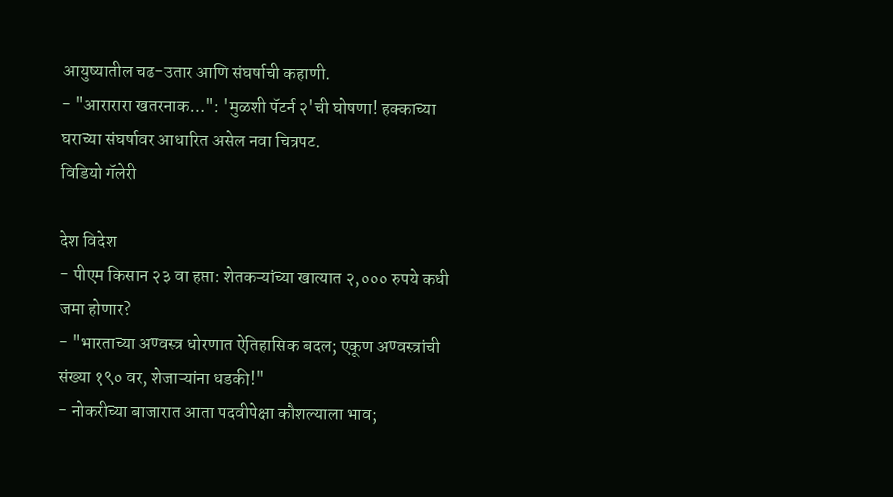आयुष्यातील चढ-उतार आणि संघर्षाची कहाणी.
- "आरारारा खतरनाक…": 'मुळशी पॅटर्न २'ची घोषणा! हक्काच्या घराच्या संघर्षावर आधारित असेल नवा चित्रपट.
विडियो गॅलेरी

देश विदेश
- पीएम किसान २३ वा हप्ता: शेतकऱ्यांच्या खात्यात २,००० रुपये कधी जमा होणार?
- "भारताच्या अण्वस्त्र धोरणात ऐतिहासिक बदल; एकूण अण्वस्त्रांची संख्या १९० वर, शेजाऱ्यांना धडकी!"
- नोकरीच्या बाजारात आता पदवीपेक्षा कौशल्याला भाव;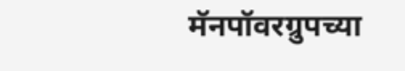मॅनपॉवरग्रुपच्या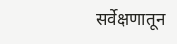सर्वेक्षणातून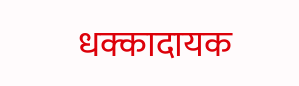धक्कादायक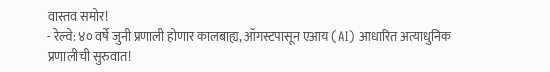वास्तव समोर!
- रेल्वे: ४० वर्षे जुनी प्रणाली होणार कालबाह्य, ऑगस्टपासून एआय (AI) आधारित अत्याधुनिक प्रणालीची सुरुवात!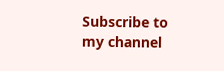Subscribe to my channel